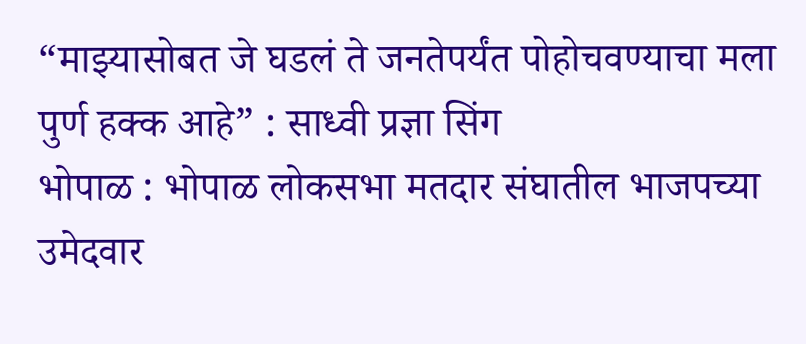“माझ्यासोबत जे घडलं ते जनतेपर्यंत पोहोचवण्याचा मला पुर्ण हक्क आहे” : साध्वी प्रज्ञा सिंग
भोपाळ : भोपाळ लोकसभा मतदार संघातील भाजपच्या उमेदवार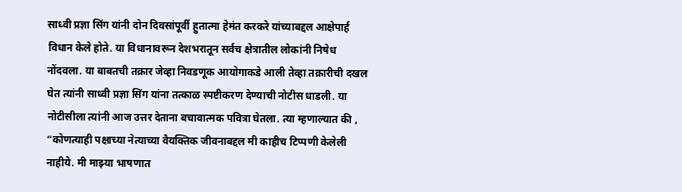साध्वी प्रज्ञा सिंग यांनी दोन दिवसांपूर्वी हुतात्मा हेमंत करकरे यांच्याबद्दल आक्षेपार्ह विधान केले होते. या विधानावरून देशभरातून सर्वच क्षेत्रातील लोकांनी निषेध नोंदवला. या बाबतची तक्रार जेव्हा निवडणूक आयोगाकडे आली तेव्हा तक्रारीची दखल घेत त्यांनी साध्वी प्रज्ञा सिंग यांना तत्काळ स्पष्टीकरण देण्याची नोटीस धाडली. या नोटीसीला त्यांनी आज उत्तर देताना बचावात्मक पवित्रा घेतला. त्या म्हणाल्यात की , “कोणत्याही पक्षाच्या नेत्याच्या वैयक्तिक जीवनाबद्दल मी काहीच टिप्पणी केलेली नाहीये. मी माझ्या भाषणात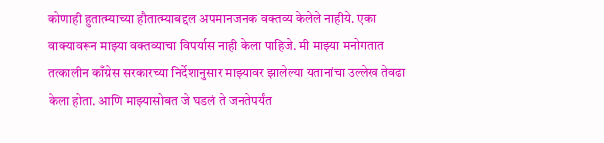कोणाही हुतात्म्याच्या हौतात्म्याबद्दल अपमानजनक वक्तव्य केलेले नाहीये. एका वाक्यावरून माझ्या वक्तव्याचा विपर्यास नाही केला पाहिजे. मी माझ्या मनोगतात तत्कालीन काँग्रेस सरकारच्या निर्देशानुसार माझ्यावर झालेल्या यतानांचा उल्लेख तेवढा केला होता. आणि माझ्यासोबत जे घडलं ते जनतेपर्यंत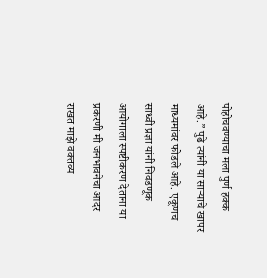पोहोचवण्याचा मला पुर्ण हक्क आहे.” पुढे त्यांनी या साऱ्याचे खापर माध्यमांवर फोडले आहे. एकूणच साध्वी प्रज्ञा यांनी निवडणूक आयोगाला स्पष्टीकरण देताना या प्रकरणी मी जनभावनेचा आदर राखत माझे वक्तव्य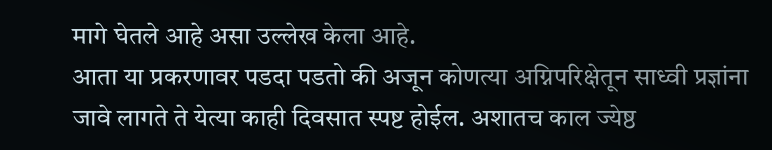मागे घेतले आहे असा उल्लेख केला आहे.
आता या प्रकरणावर पडदा पडतो की अजून कोणत्या अग्निपरिक्षेतून साध्वी प्रज्ञांना जावे लागते ते येत्या काही दिवसात स्पष्ट होईल. अशातच काल ज्येष्ठ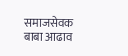समाजसेवक बाबा आढाव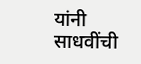यांनी साधवींची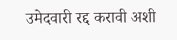उमेदवारी रद्द करावी अशी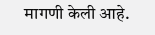मागणी केली आहे.